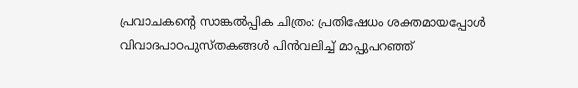പ്രവാചകന്റെ സാങ്കല്‍പ്പിക ചിത്രം: പ്രതിഷേധം ശക്തമായപ്പോള്‍ വിവാദപാഠപുസ്തകങ്ങള്‍ പിന്‍വലിച്ച് മാപ്പുപറഞ്ഞ്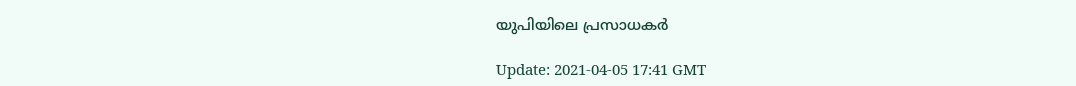യുപിയിലെ പ്രസാധകര്‍

Update: 2021-04-05 17:41 GMT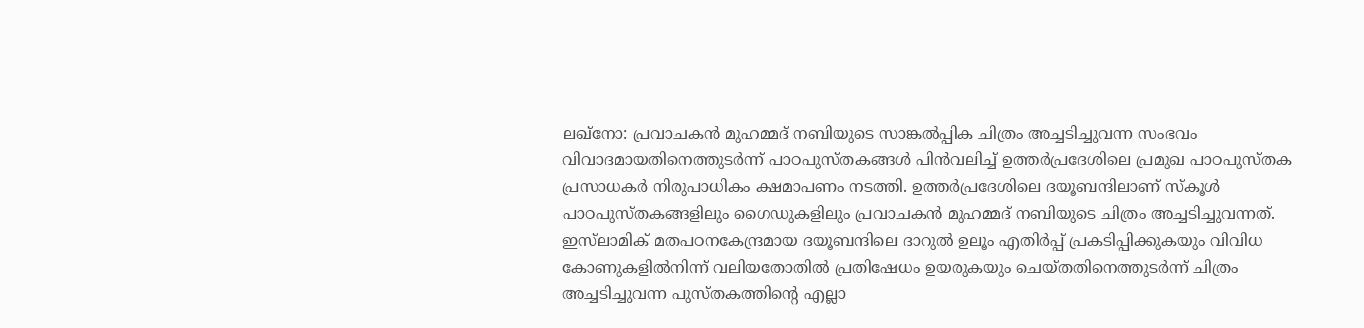ലഖ്‌നോ: പ്രവാചകന്‍ മുഹമ്മദ് നബിയുടെ സാങ്കല്‍പ്പിക ചിത്രം അച്ചടിച്ചുവന്ന സംഭവം വിവാദമായതിനെത്തുടര്‍ന്ന് പാഠപുസ്തകങ്ങള്‍ പിന്‍വലിച്ച് ഉത്തര്‍പ്രദേശിലെ പ്രമുഖ പാഠപുസ്തക പ്രസാധകര്‍ നിരുപാധികം ക്ഷമാപണം നടത്തി. ഉത്തര്‍പ്രദേശിലെ ദയൂബന്ദിലാണ് സ്‌കൂള്‍ പാഠപുസ്തകങ്ങളിലും ഗൈഡുകളിലും പ്രവാചകന്‍ മുഹമ്മദ് നബിയുടെ ചിത്രം അച്ചടിച്ചുവന്നത്. ഇസ്‌ലാമിക് മതപഠനകേന്ദ്രമായ ദയൂബന്ദിലെ ദാറുല്‍ ഉലൂം എതിര്‍പ്പ് പ്രകടിപ്പിക്കുകയും വിവിധ കോണുകളില്‍നിന്ന് വലിയതോതില്‍ പ്രതിഷേധം ഉയരുകയും ചെയ്തതിനെത്തുടര്‍ന്ന് ചിത്രം അച്ചടിച്ചുവന്ന പുസ്തകത്തിന്റെ എല്ലാ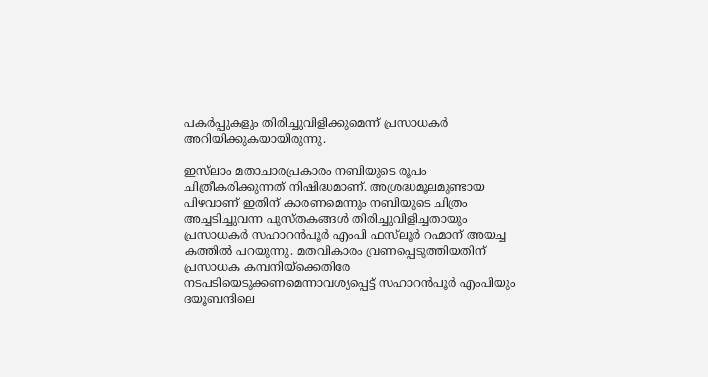പകര്‍പ്പുകളും തിരിച്ചുവിളിക്കുമെന്ന് പ്രസാധകര്‍ അറിയിക്കുകയായിരുന്നു.

ഇസ്‌ലാം മതാചാരപ്രകാരം നബിയുടെ രൂപം ചിത്രീകരിക്കുന്നത് നിഷിദ്ധമാണ്. അശ്രദ്ധമൂലമുണ്ടായ പിഴവാണ് ഇതിന് കാരണമെന്നും നബിയുടെ ചിത്രം അച്ചടിച്ചുവന്ന പുസ്തകങ്ങള്‍ തിരിച്ചുവിളിച്ചതായും പ്രസാധകര്‍ സഹാറന്‍പൂര്‍ എംപി ഫസ്‌ലൂര്‍ റഹ്മാന് അയച്ച കത്തില്‍ പറയുന്നു. മതവികാരം വ്രണപ്പെടുത്തിയതിന് പ്രസാധക കമ്പനിയ്‌ക്കെതിരേ നടപടിയെടുക്കണമെന്നാവശ്യപ്പെട്ട് സഹാറന്‍പൂര്‍ എംപിയും ദയൂബന്ദിലെ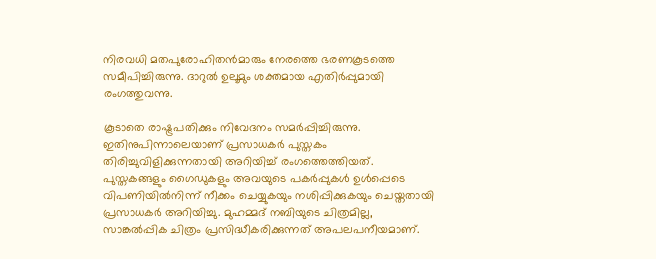നിരവധി മതപുരോഹിതന്‍മാരും നേരത്തെ ഭരണകൂടത്തെ സമീപിച്ചിരുന്നു. ദാറുല്‍ ഉലൂമും ശക്തമായ എതിര്‍പ്പുമായി രംഗത്തുവന്നു.

കൂടാതെ രാഷ്ട്രപതിക്കും നിവേദനം സമര്‍പ്പിച്ചിരുന്നു. ഇതിനുപിന്നാലെയാണ് പ്രസാധകര്‍ പുസ്തകം തിരിച്ചുവിളിക്കുന്നതായി അറിയിച്ച് രംഗത്തെത്തിയത്. പുസ്തകങ്ങളും ഗൈഡുകളും അവയുടെ പകര്‍പ്പുകള്‍ ഉള്‍പ്പെടെ വിപണിയില്‍നിന്ന് നീക്കം ചെയ്യുകയും നശിപ്പിക്കുകയും ചെയ്തതായി പ്രസാധകര്‍ അറിയിച്ചു. മുഹമ്മദ് നബിയുടെ ചിത്രമില്ല, സാങ്കല്‍പ്പിക ചിത്രം പ്രസിദ്ധീകരിക്കുന്നത് അപലപനീയമാണ്.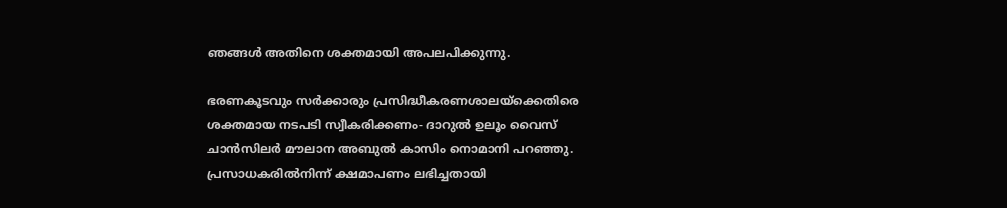ഞങ്ങള്‍ അതിനെ ശക്തമായി അപലപിക്കുന്നു.

ഭരണകൂടവും സര്‍ക്കാരും പ്രസിദ്ധീകരണശാലയ്‌ക്കെതിരെ ശക്തമായ നടപടി സ്വീകരിക്കണം- ദാറുല്‍ ഉലൂം വൈസ് ചാന്‍സിലര്‍ മൗലാന അബുല്‍ കാസിം നൊമാനി പറഞ്ഞു. പ്രസാധകരില്‍നിന്ന് ക്ഷമാപണം ലഭിച്ചതായി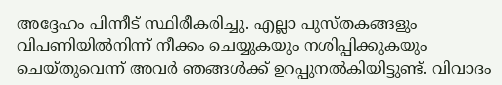അദ്ദേഹം പിന്നീട് സ്ഥിരീകരിച്ചു. എല്ലാ പുസ്തകങ്ങളും വിപണിയില്‍നിന്ന് നീക്കം ചെയ്യുകയും നശിപ്പിക്കുകയും ചെയ്തുവെന്ന് അവര്‍ ഞങ്ങള്‍ക്ക് ഉറപ്പുനല്‍കിയിട്ടുണ്ട്. വിവാദം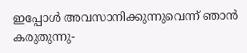ഇപ്പോള്‍ അവസാനിക്കുന്നുവെന്ന് ഞാന്‍ കരുതുന്നു-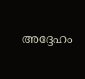അദ്ദേഹം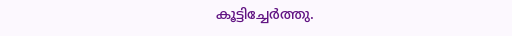കൂട്ടിച്ചേര്‍ത്തു.